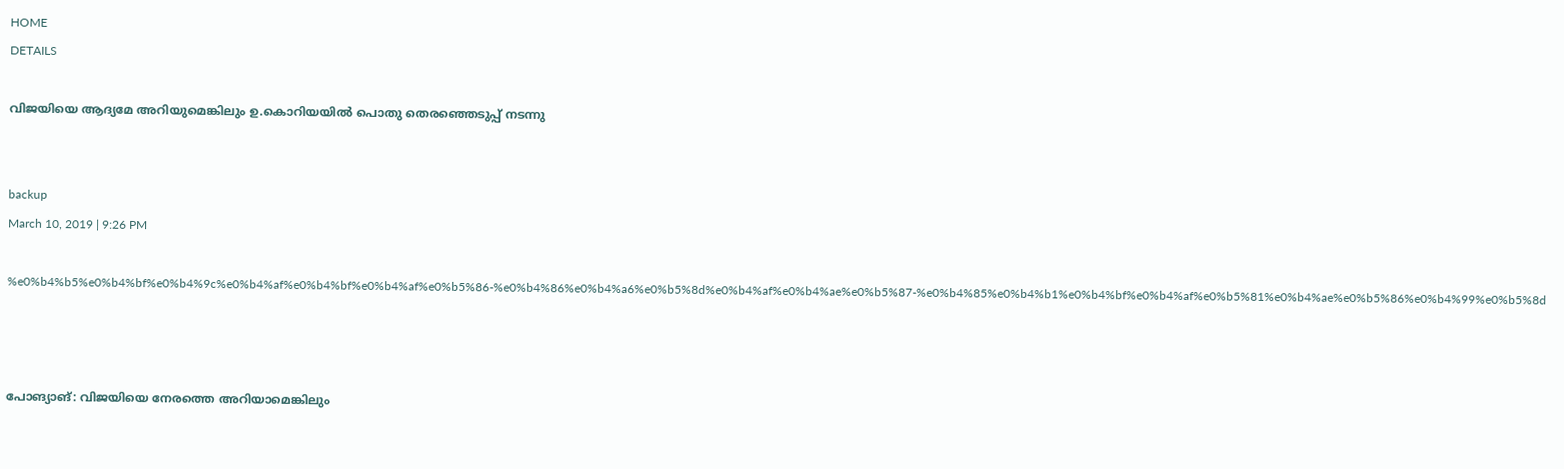HOME
DETAILS

വിജയിയെ ആദ്യമേ അറിയുമെങ്കിലും ഉ.കൊറിയയില്‍ പൊതു തെരഞ്ഞെടുപ്പ് നടന്നു


backup
March 10, 2019 | 9:26 PM

%e0%b4%b5%e0%b4%bf%e0%b4%9c%e0%b4%af%e0%b4%bf%e0%b4%af%e0%b5%86-%e0%b4%86%e0%b4%a6%e0%b5%8d%e0%b4%af%e0%b4%ae%e0%b5%87-%e0%b4%85%e0%b4%b1%e0%b4%bf%e0%b4%af%e0%b5%81%e0%b4%ae%e0%b5%86%e0%b4%99%e0%b5%8d



പോങ്യാങ്: വിജയിയെ നേരത്തെ അറിയാമെങ്കിലും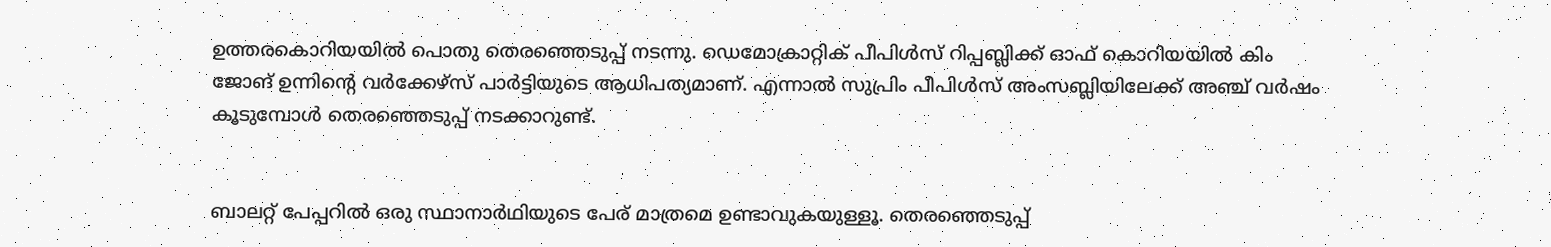ഉത്തരകൊറിയയില്‍ പൊതു തെരഞ്ഞെടുപ്പ് നടന്നു. ഡെമോക്രാറ്റിക് പീപിള്‍സ് റിപ്പബ്ലിക്ക് ഓഫ് കൊറിയയില്‍ കിം ജോങ് ഉന്നിന്റെ വര്‍ക്കേഴ്‌സ് പാര്‍ട്ടിയുടെ ആധിപത്യമാണ്. എന്നാല്‍ സുപ്രിം പീപിള്‍സ് അംസബ്ലിയിലേക്ക് അഞ്ച് വര്‍ഷം കൂടുമ്പോള്‍ തെരഞ്ഞെടുപ്പ് നടക്കാറുണ്ട്.


ബാലറ്റ് പേപ്പറില്‍ ഒരു സ്ഥാനാര്‍ഥിയുടെ പേര് മാത്രമെ ഉണ്ടാവുകയുള്ളൂ. തെരഞ്ഞെടുപ്പ്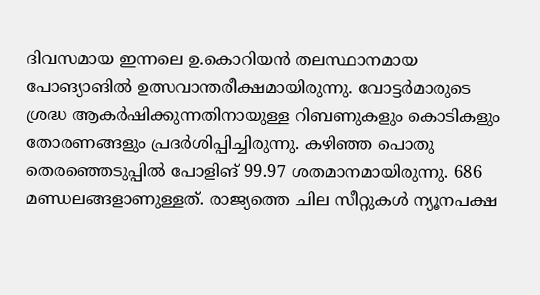ദിവസമായ ഇന്നലെ ഉ.കൊറിയന്‍ തലസ്ഥാനമായ പോങ്യാങില്‍ ഉത്സവാന്തരീക്ഷമായിരുന്നു. വോട്ടര്‍മാരുടെ ശ്രദ്ധ ആകര്‍ഷിക്കുന്നതിനായുള്ള റിബണുകളും കൊടികളും തോരണങ്ങളും പ്രദര്‍ശിപ്പിച്ചിരുന്നു. കഴിഞ്ഞ പൊതു തെരഞ്ഞെടുപ്പില്‍ പോളിങ് 99.97 ശതമാനമായിരുന്നു. 686 മണ്ഡലങ്ങളാണുള്ളത്. രാജ്യത്തെ ചില സീറ്റുകള്‍ ന്യൂനപക്ഷ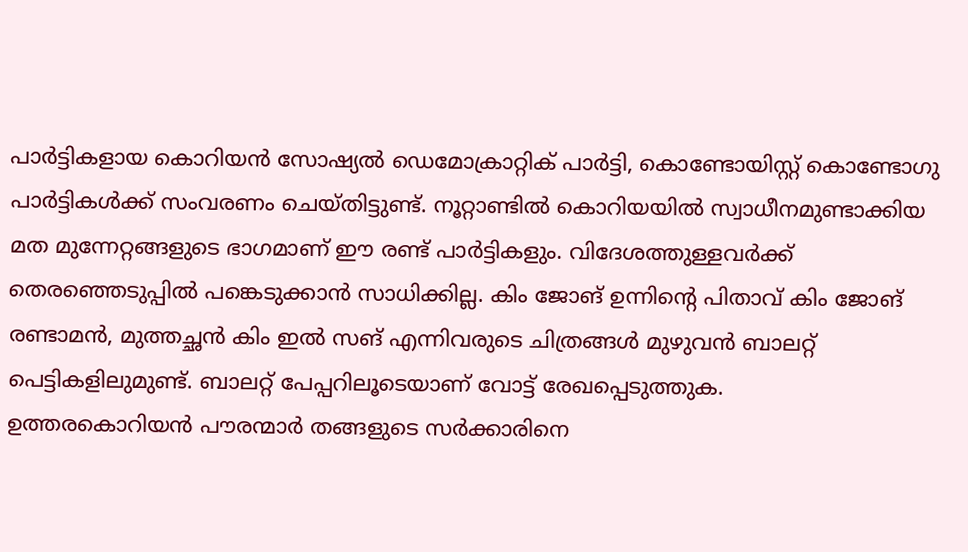പാര്‍ട്ടികളായ കൊറിയന്‍ സോഷ്യല്‍ ഡെമോക്രാറ്റിക് പാര്‍ട്ടി, കൊണ്ടോയിസ്റ്റ് കൊണ്ടോഗു പാര്‍ട്ടികള്‍ക്ക് സംവരണം ചെയ്തിട്ടുണ്ട്. നൂറ്റാണ്ടില്‍ കൊറിയയില്‍ സ്വാധീനമുണ്ടാക്കിയ മത മുന്നേറ്റങ്ങളുടെ ഭാഗമാണ് ഈ രണ്ട് പാര്‍ട്ടികളും. വിദേശത്തുള്ളവര്‍ക്ക് തെരഞ്ഞെടുപ്പില്‍ പങ്കെടുക്കാന്‍ സാധിക്കില്ല. കിം ജോങ് ഉന്നിന്റെ പിതാവ് കിം ജോങ് രണ്ടാമന്‍, മുത്തച്ഛന്‍ കിം ഇല്‍ സങ് എന്നിവരുടെ ചിത്രങ്ങള്‍ മുഴുവന്‍ ബാലറ്റ് പെട്ടികളിലുമുണ്ട്. ബാലറ്റ് പേപ്പറിലൂടെയാണ് വോട്ട് രേഖപ്പെടുത്തുക.
ഉത്തരകൊറിയന്‍ പൗരന്മാര്‍ തങ്ങളുടെ സര്‍ക്കാരിനെ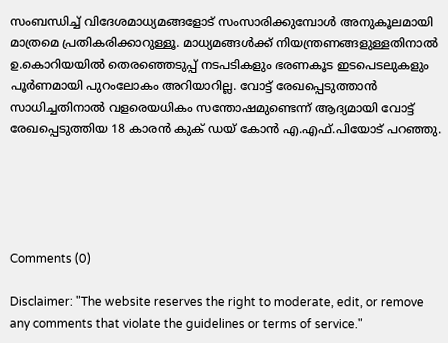സംബന്ധിച്ച് വിദേശമാധ്യമങ്ങളോട് സംസാരിക്കുമ്പോള്‍ അനുകൂലമായി മാത്രമെ പ്രതികരിക്കാറുള്ളൂ. മാധ്യമങ്ങള്‍ക്ക് നിയന്ത്രണങ്ങളുള്ളതിനാല്‍ ഉ.കൊറിയയില്‍ തെരഞ്ഞെടുപ്പ് നടപടികളും ഭരണകൂട ഇടപെടലുകളും പൂര്‍ണമായി പുറംലോകം അറിയാറില്ല. വോട്ട് രേഖപ്പെടുത്താന്‍ സാധിച്ചതിനാല്‍ വളരെയധികം സന്തോഷമുണ്ടെന്ന് ആദ്യമായി വോട്ട് രേഖപ്പെടുത്തിയ 18 കാരന്‍ കുക് ഡയ് കോന്‍ എ.എഫ്.പിയോട് പറഞ്ഞു.





Comments (0)

Disclaimer: "The website reserves the right to moderate, edit, or remove any comments that violate the guidelines or terms of service."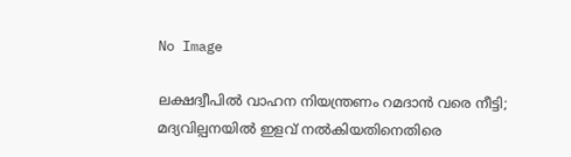No Image

ലക്ഷദ്വീപിൽ വാഹന നിയന്ത്രണം റമദാൻ വരെ നീട്ടി; മദ്യവില്പനയിൽ ഇളവ് നൽകിയതിനെതിരെ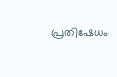പ്രതിഷേധം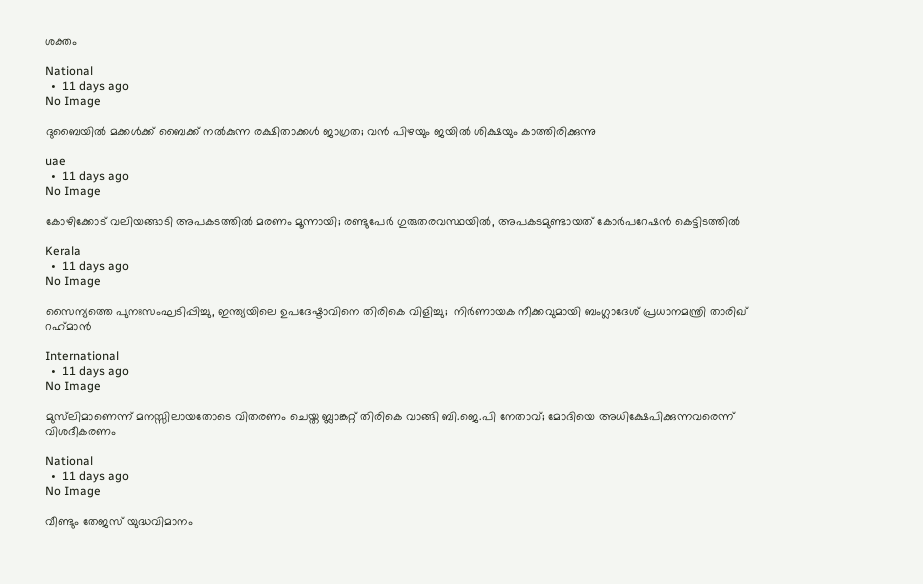ശക്തം

National
  •  11 days ago
No Image

ദുബൈയില്‍ മക്കള്‍ക്ക് ബൈക്ക് നല്‍കുന്ന രക്ഷിതാക്കള്‍ ജാഗ്രത; വന്‍ പിഴയും ജയില്‍ ശിക്ഷയും കാത്തിരിക്കുന്നു

uae
  •  11 days ago
No Image

കോഴിക്കോട് വലിയങ്ങാടി അപകടത്തിൽ മരണം മൂന്നായി; രണ്ടുപേർ ഗുരുതരവസ്ഥയിൽ, അപകടമുണ്ടായത് കോർപറേഷൻ കെട്ടിടത്തിൽ

Kerala
  •  11 days ago
No Image

സൈന്യത്തെ പുനഃസംഘടിപ്പിച്ചു, ഇന്ത്യയിലെ ഉപദേഷ്ടാവിനെ തിരികെ വിളിച്ചു;  നിര്‍ണായക നീക്കവുമായി ബംഗ്ലാദേശ് പ്രധാനമന്ത്രി താരിഖ് റഹ്‌മാന്‍

International
  •  11 days ago
No Image

മുസ്‌ലിമാണെന്ന് മനസ്സിലായതോടെ വിതരണം ചെയ്ത ബ്ലാങ്കറ്റ് തിരികെ വാങ്ങി ബി.ജെ.പി നേതാവ്; മോദിയെ അധിക്ഷേപിക്കുന്നവരെന്ന് വിശദീകരണം

National
  •  11 days ago
No Image

വീണ്ടും തേജസ് യുദ്ധവിമാനം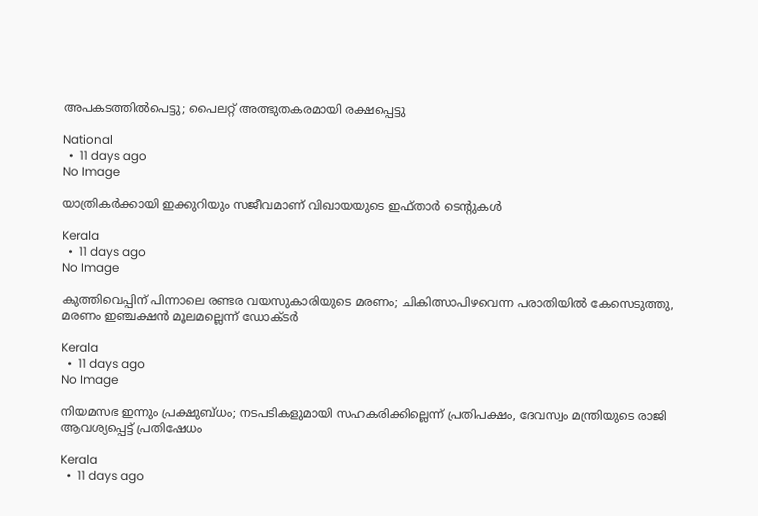അപകടത്തില്‍പെട്ടു; പൈലറ്റ് അത്ഭുതകരമായി രക്ഷപ്പെട്ടു

National
  •  11 days ago
No Image

യാത്രികര്‍ക്കായി ഇക്കുറിയും സജീവമാണ് വിഖായയുടെ ഇഫ്താര്‍ ടെന്റുകള്‍

Kerala
  •  11 days ago
No Image

കുത്തിവെപ്പിന് പിന്നാലെ രണ്ടര വയസുകാരിയുടെ മരണം; ചികിത്സാപിഴവെന്ന പരാതിയില്‍ കേസെടുത്തു, മരണം ഇഞ്ചക്ഷന്‍ മൂലമല്ലെന്ന് ഡോക്ടര്‍

Kerala
  •  11 days ago
No Image

നിയമസഭ ഇന്നും പ്രക്ഷുബ്ധം; നടപടികളുമായി സഹകരിക്കില്ലെന്ന് പ്രതിപക്ഷം, ദേവസ്വം മന്ത്രിയുടെ രാജി ആവശ്യപ്പെട്ട് പ്രതിഷേധം

Kerala
  •  11 days ago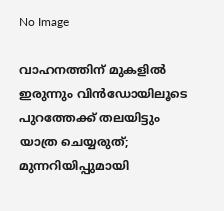No Image

വാഹനത്തിന് മുകളില്‍ ഇരുന്നും വിന്‍ഡോയിലൂടെ പുറത്തേക്ക് തലയിട്ടും യാത്ര ചെയ്യരുത്; മുന്നറിയിപ്പുമായി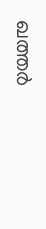ഖത്തര്‍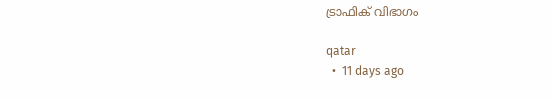ട്രാഫിക് വിഭാഗം

qatar
  •  11 days ago